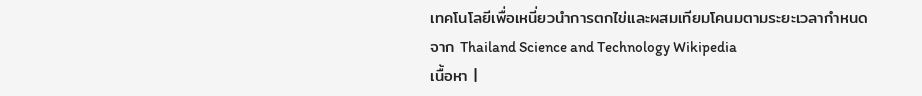เทคโนโลยีเพื่อเหนี่ยวนำการตกไข่และผสมเทียมโคนมตามระยะเวลากำหนด
จาก Thailand Science and Technology Wikipedia
เนื้อหา |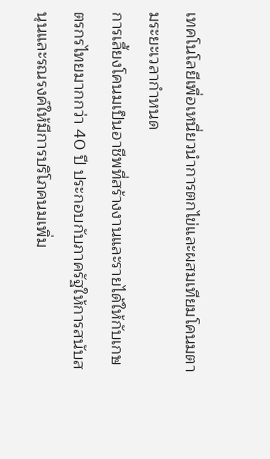เทคโนโลยีเพื่อเหนี่ยวนำการตกไข่และผสมเทียมโคนมตามระยะเวลากำหนด
การเลี้ยงโคนมเป็นอาชีพที่สร้างงานและรายได้ให้กับเกษตรกรไทยมากกว่า 40 ปี ประกอบกับภาครัฐให้การสนับสนุนและรณรงค์ให้มีการบริโภคนมเพิ่ม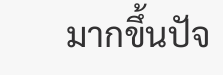มากขึ้นปัจ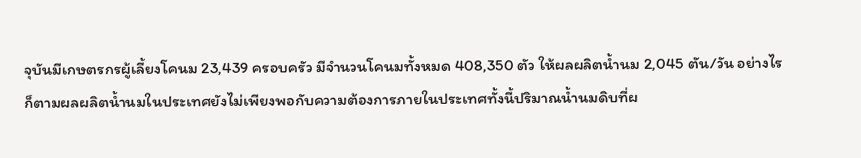จุบันมีเกษตรกรผู้เลี้ยงโคนม 23,439 ครอบครัว มีจำนวนโคนมทั้งหมด 408,350 ตัว ให้ผลผลิตน้ำนม 2,045 ตัน/วัน อย่างไรก็ตามผลผลิตน้ำนมในประเทศยังไม่เพียงพอกับความต้องการภายในประเทศทั้งนี้ปริมาณน้ำนมดิบที่ผ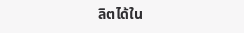ลิตได้ใน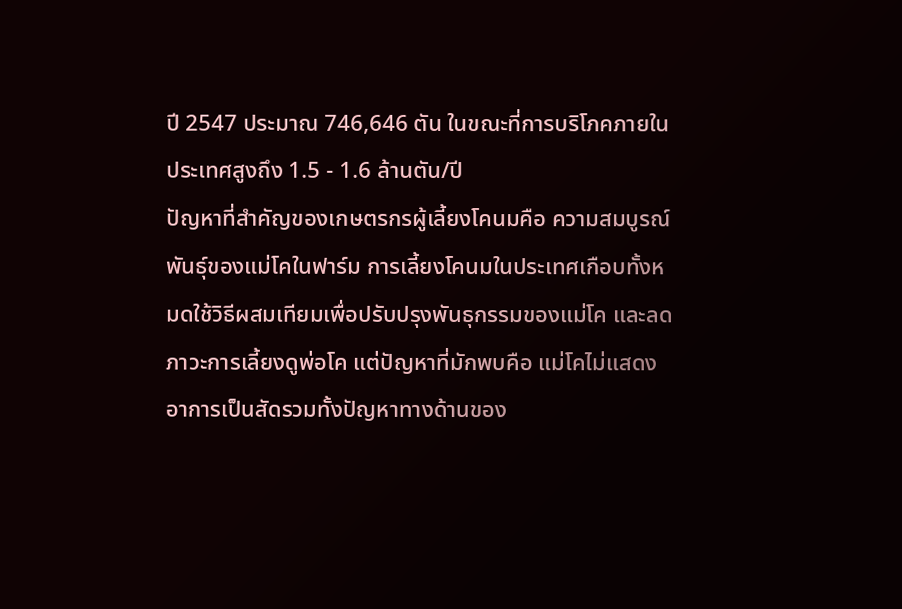ปี 2547 ประมาณ 746,646 ตัน ในขณะที่การบริโภคภายในประเทศสูงถึง 1.5 - 1.6 ล้านตัน/ปี
ปัญหาที่สำคัญของเกษตรกรผู้เลี้ยงโคนมคือ ความสมบูรณ์พันธุ์ของแม่โคในฟาร์ม การเลี้ยงโคนมในประเทศเกือบทั้งหมดใช้วิธีผสมเทียมเพื่อปรับปรุงพันธุกรรมของแม่โค และลดภาวะการเลี้ยงดูพ่อโค แต่ปัญหาที่มักพบคือ แม่โคไม่แสดงอาการเป็นสัดรวมทั้งปัญหาทางด้านของ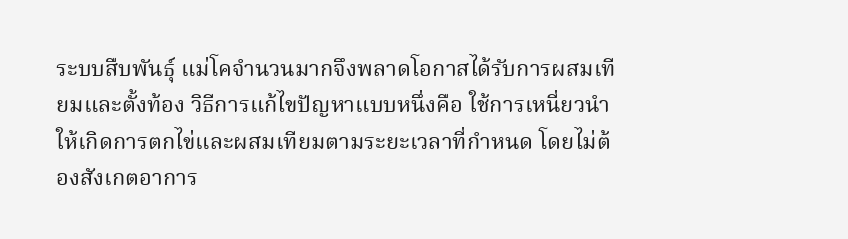ระบบสืบพันธุ์ แม่โคจำนวนมากจึงพลาดโอกาสได้รับการผสมเทียมและตั้งท้อง วิธีการแก้ไขปัญหาแบบหนึ่งคือ ใช้การเหนี่ยวนำให้เกิดการตกไข่และผสมเทียมตามระยะเวลาที่กำหนด โดยไม่ต้องสังเกตอาการ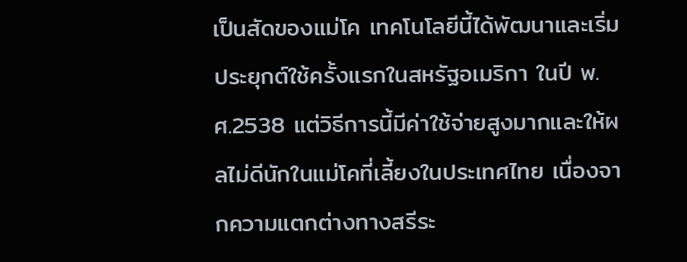เป็นสัดของแม่โค เทคโนโลยีนี้ได้พัฒนาและเริ่มประยุกต์ใช้ครั้งแรกในสหรัฐอเมริกา ในปี พ.ศ.2538 แต่วิธีการนี้มีค่าใช้จ่ายสูงมากและให้ผลไม่ดีนักในแม่โคที่เลี้ยงในประเทศไทย เนื่องจากความแตกต่างทางสรีระ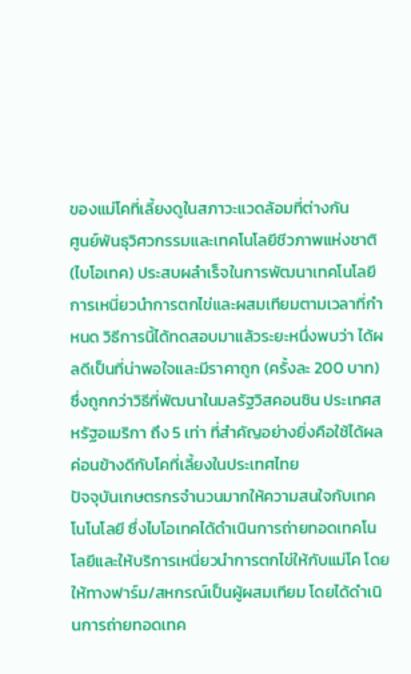ของแม่โคที่เลี้ยงดูในสภาวะแวดล้อมที่ต่างกัน
ศูนย์พันธุวิศวกรรมและเทคโนโลยีชีวภาพแห่งชาติ (ไบโอเทค) ประสบผลำเร็จในการพัฒนาเทคโนโลยีการเหนี่ยวนำการตกไข่และผสมเทียมตามเวลาที่กำหนด วิธีการนี้ได้ทดสอบมาแล้วระยะหนึ่งพบว่า ได้ผลดีเป็นที่น่าพอใจและมีราคาถูก (ครั้งละ 200 บาท) ซึ่งถูกกว่าวิธีที่พัฒนาในมลรัฐวิสคอนซิน ประเทศสหรัฐอเมริกา ถึง 5 เท่า ที่สำคัญอย่างยิ่งคือใช้ได้ผลค่อนข้างดีกับโคที่เลี้ยงในประเทศไทย
ปัจจุบันเกษตรกรจำนวนมากให้ความสนใจกับเทคโนโนโลยี ซึ่งไบโอเทคได้ดำเนินการถ่ายทอดเทคโนโลยีและให้บริการเหนี่ยวนำการตกไข่ให้กับแม่โค โดยให้ทางฟาร์ม/สหกรณ์เป็นผู้ผสมเทียม โดยได้ดำเนินการถ่ายทอดเทค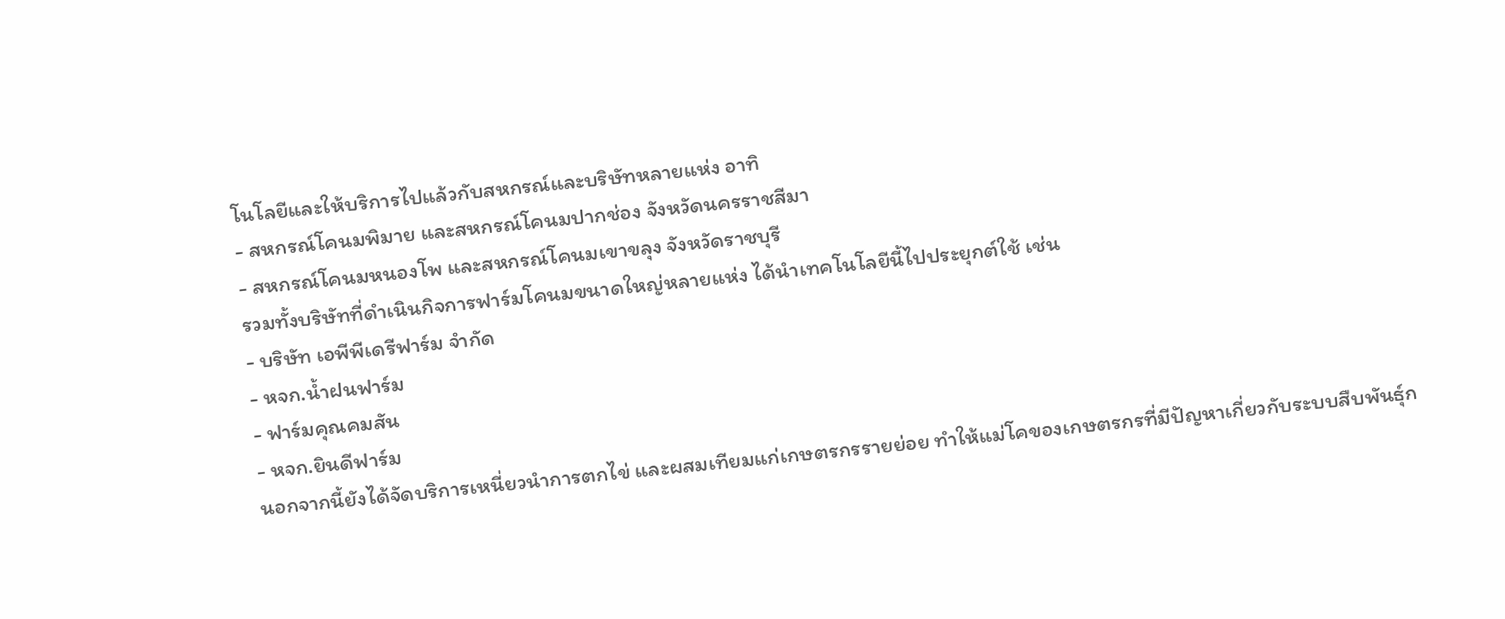โนโลยีและให้บริการไปแล้วกับสหกรณ์และบริษัทหลายแห่ง อาทิ
- สหกรณ์โคนมพิมาย และสหกรณ์โคนมปากช่อง จังหวัดนครราชสีมา
- สหกรณ์โคนมหนองโพ และสหกรณ์โคนมเขาขลุง จังหวัดราชบุรี
รวมทั้งบริษัทที่ดำเนินกิจการฟาร์มโคนมขนาดใหญ่หลายแห่ง ได้นำเทคโนโลยีนี้ไปประยุกต์ใช้ เช่น
- บริษัท เอพีพีเดรีฟาร์ม จำกัด
- หจก.น้ำฝนฟาร์ม
- ฟาร์มคุณคมสัน
- หจก.ยินดีฟาร์ม
นอกจากนี้ยังได้จัดบริการเหนี่ยวนำการตกไข่ และผสมเทียมแก่เกษตรกรรายย่อย ทำให้แม่โคของเกษตรกรที่มีปัญหาเกี่ยวกับระบบสืบพันธุ์ก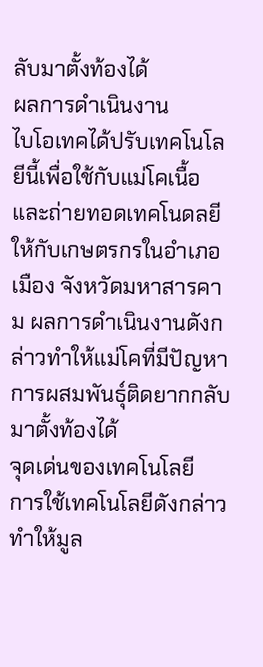ลับมาตั้งท้องได้
ผลการดำเนินงาน
ไบโอเทคได้ปรับเทคโนโลยีนี้เพื่อใช้กับแม่โคเนื้อ และถ่ายทอดเทคโนดลยีให้กับเกษตรกรในอำเภอเมือง จังหวัดมหาสารคาม ผลการดำเนินงานดังกล่าวทำให้แม่โคที่มีปัญหาการผสมพันธุ์ติดยากกลับมาตั้งท้องได้
จุดเด่นของเทคโนโลยี
การใช้เทคโนโลยีดังกล่าวทำให้มูล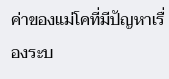ค่าของแม่โคที่มีปัญหาเรื่องระบ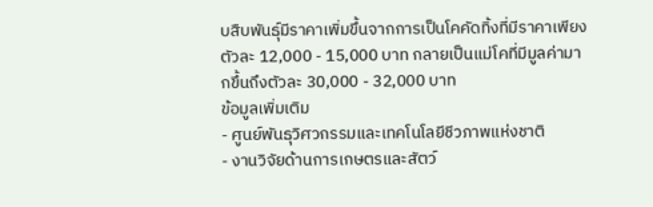บสืบพันธุ์มีราคาเพิ่มขึ้นจากการเป็นโคคัดทิ้งที่มีราคาเพียงตัวละ 12,000 - 15,000 บาท กลายเป็นแม่โคที่มีมูลค่ามากขึ้นถึงตัวละ 30,000 - 32,000 บาท
ข้อมูลเพิ่มเติม
- ศูนย์พันธุวิศวกรรมและเทคโนโลยีชีวภาพแห่งชาติ
- งานวิจัยด้านการเกษตรและสัตว์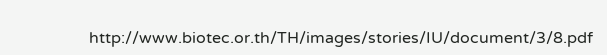http://www.biotec.or.th/TH/images/stories/IU/document/3/8.pdf